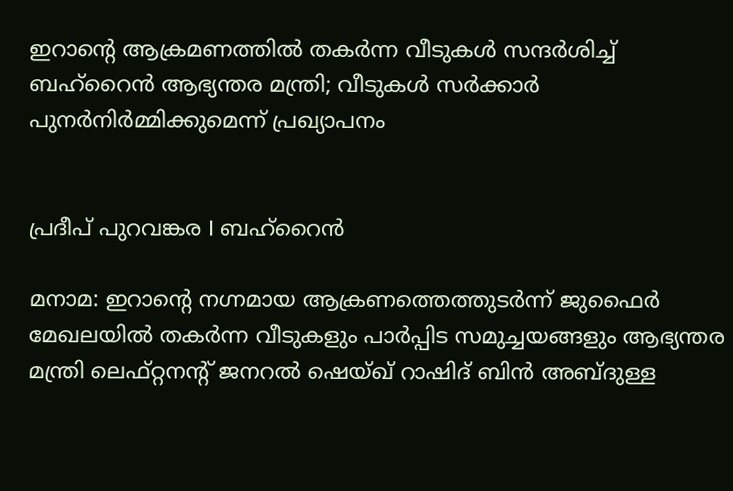ഇറാൻ്റെ ആക്രമണത്തിൽ തകർന്ന വീടുകൾ സന്ദർശിച്ച് ബഹ്റൈൻ ആഭ്യന്തര മന്ത്രി; വീടുകൾ സർക്കാർ പുനർനിർമ്മിക്കുമെന്ന് പ്രഖ്യാപനം


പ്രദീപ് പുറവങ്കര I ബഹ്റൈൻ

മനാമ: ഇറാൻ്റെ നഗ്നമായ ആക്രണത്തെത്തുടർന്ന് ജുഫൈർ മേഖലയിൽ തകർന്ന വീടുകളും പാർപ്പിട സമുച്ചയങ്ങളും ആഭ്യന്തര മന്ത്രി ലെഫ്റ്റനൻ്റ് ജനറൽ ഷെയ്ഖ് റാഷിദ് ബിൻ അബ്ദുള്ള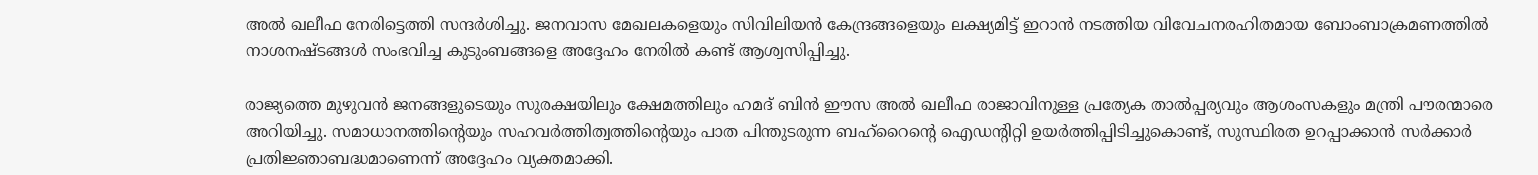അൽ ഖലീഫ നേരിട്ടെത്തി സന്ദർശിച്ചു. ജനവാസ മേഖലകളെയും സിവിലിയൻ കേന്ദ്രങ്ങളെയും ലക്ഷ്യമിട്ട് ഇറാൻ നടത്തിയ വിവേചനരഹിതമായ ബോംബാക്രമണത്തിൽ നാശനഷ്ടങ്ങൾ സംഭവിച്ച കുടുംബങ്ങളെ അദ്ദേഹം നേരിൽ കണ്ട് ആശ്വസിപ്പിച്ചു.

രാജ്യത്തെ മുഴുവൻ ജനങ്ങളുടെയും സുരക്ഷയിലും ക്ഷേമത്തിലും ഹമദ് ബിൻ ഈസ അൽ ഖലീഫ രാജാവിനുള്ള പ്രത്യേക താൽപ്പര്യവും ആശംസകളും മന്ത്രി പൗരന്മാരെ അറിയിച്ചു. സമാധാനത്തിൻ്റെയും സഹവർത്തിത്വത്തിൻ്റെയും പാത പിന്തുടരുന്ന ബഹ്‌റൈൻ്റെ ഐഡന്റിറ്റി ഉയർത്തിപ്പിടിച്ചുകൊണ്ട്, സുസ്ഥിരത ഉറപ്പാക്കാൻ സർക്കാർ പ്രതിജ്ഞാബദ്ധമാണെന്ന് അദ്ദേഹം വ്യക്തമാക്കി.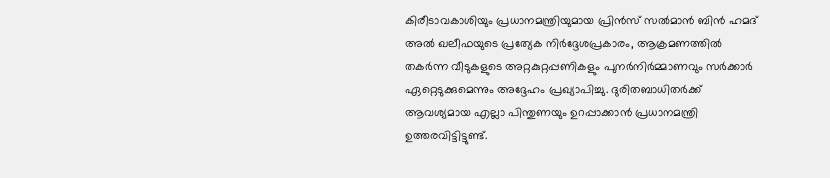കിരീടാവകാശിയും പ്രധാനമന്ത്രിയുമായ പ്രിൻസ് സൽമാൻ ബിൻ ഹമദ് അൽ ഖലീഫയുടെ പ്രത്യേക നിർദ്ദേശപ്രകാരം, ആക്രമണത്തിൽ തകർന്ന വീടുകളുടെ അറ്റകുറ്റപ്പണികളും പുനർനിർമ്മാണവും സർക്കാർ ഏറ്റെടുക്കുമെന്നും അദ്ദേഹം പ്രഖ്യാപിച്ചു. ദുരിതബാധിതർക്ക് ആവശ്യമായ എല്ലാ പിന്തുണയും ഉറപ്പാക്കാൻ പ്രധാനമന്ത്രി ഉത്തരവിട്ടിട്ടുണ്ട്.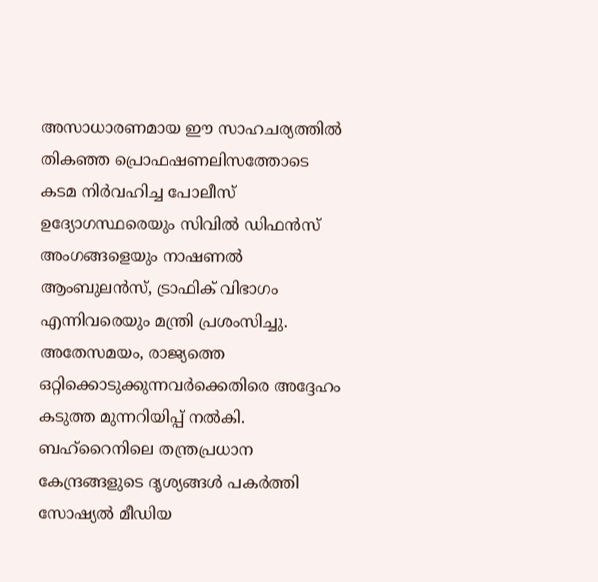അസാധാരണമായ ഈ സാഹചര്യത്തിൽ തികഞ്ഞ പ്രൊഫഷണലിസത്തോടെ കടമ നിർവഹിച്ച പോലീസ് ഉദ്യോഗസ്ഥരെയും സിവിൽ ഡിഫൻസ് അംഗങ്ങളെയും നാഷണൽ ആംബുലൻസ്, ട്രാഫിക് വിഭാഗം എന്നിവരെയും മന്ത്രി പ്രശംസിച്ചു. അതേസമയം, രാജ്യത്തെ ഒറ്റിക്കൊടുക്കുന്നവർക്കെതിരെ അദ്ദേഹം കടുത്ത മുന്നറിയിപ്പ് നൽകി. ബഹ്‌റൈനിലെ തന്ത്രപ്രധാന കേന്ദ്രങ്ങളുടെ ദൃശ്യങ്ങൾ പകർത്തി സോഷ്യൽ മീഡിയ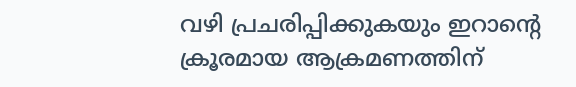വഴി പ്രചരിപ്പിക്കുകയും ഇറാൻ്റെ ക്രൂരമായ ആക്രമണത്തിന്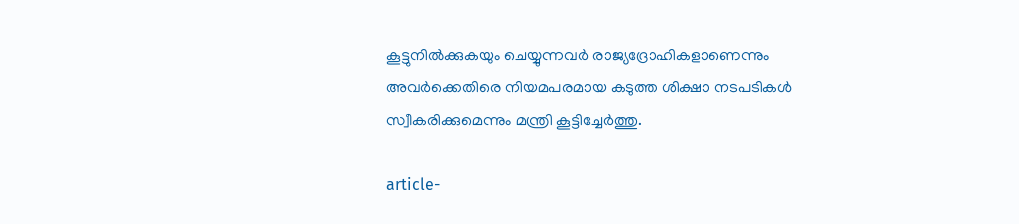കൂട്ടുനിൽക്കുകയും ചെയ്യുന്നവർ രാജ്യദ്രോഹികളാണെന്നും അവർക്കെതിരെ നിയമപരമായ കടുത്ത ശിക്ഷാ നടപടികൾ സ്വീകരിക്കുമെന്നും മന്ത്രി കൂട്ടിച്ചേർത്തു.

article-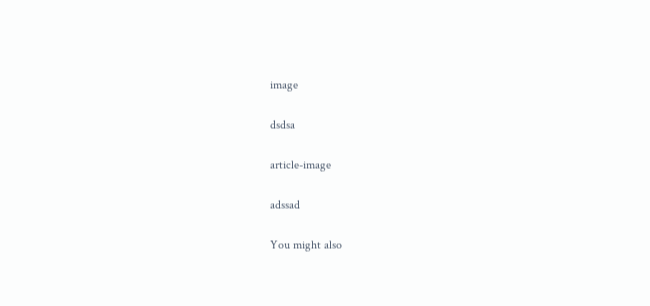image

dsdsa

article-image

adssad

You might also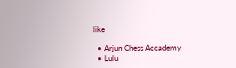like

  • Arjun Chess Accademy
  • Lulu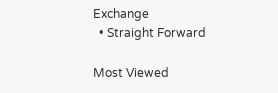Exchange
  • Straight Forward

Most Viewed